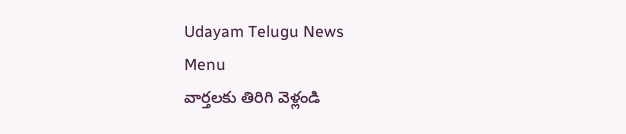Udayam Telugu News
Menu
వార్తలకు తిరిగి వెళ్లండి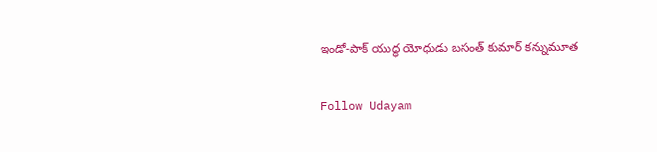ఇండో-పాక్ యుద్ధ యోధుడు బసంత్ కుమార్ కన్నుమూత

Follow Udayam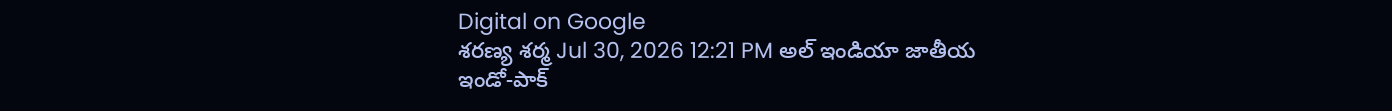Digital on Google
శరణ్య శర్మ Jul 30, 2026 12:21 PM అల్ ఇండియా జాతీయ
ఇండో-పాక్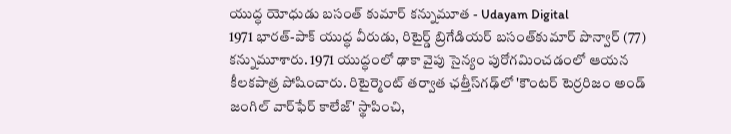యుద్ధ యోధుడు బసంత్ కుమార్ కన్నుమూత - Udayam Digital
1971 భారత్-పాక్ యుద్ధ వీరుడు, రిటైర్డ్ బ్రిగేడియర్ బసంత్‌కుమార్ పొన్వార్ (77) కన్నుమూశారు. 1971 యుద్ధంలో ఢాకా వైపు సైన్యం పురోగమించడంలో ఆయన కీలకపాత్ర పోషించారు. రిటైర్మెంట్ తర్వాత ఛత్తీస్‌గఢ్‌లో 'కౌంటర్ టెర్రరిజం అండ్ జంగిల్ వార్‌ఫేర్ కాలేజ్' స్థాపించి,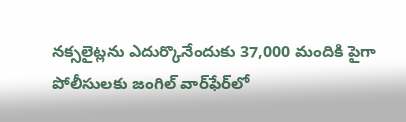నక్సలైట్లను ఎదుర్కొనేందుకు 37,000 మందికి పైగా పోలీసులకు జంగిల్ వార్‌ఫేర్‌లో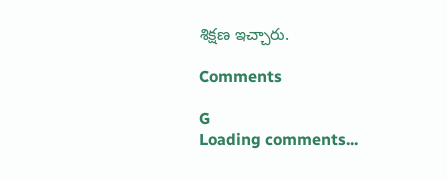శిక్షణ ఇచ్చారు.

Comments

G
Loading comments...